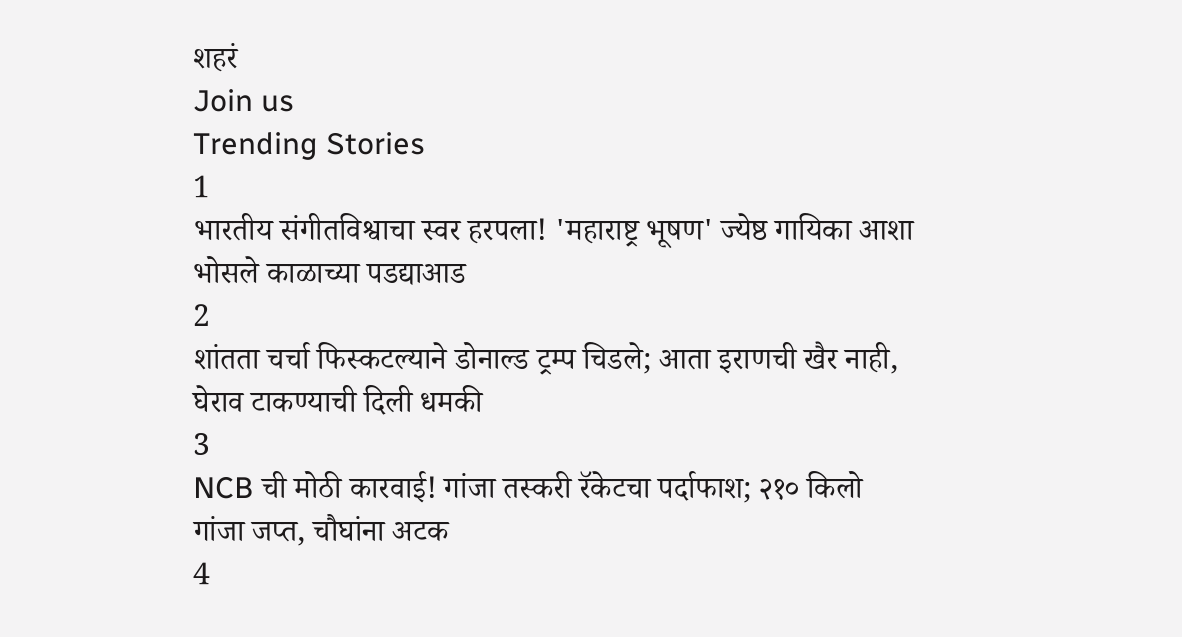शहरं
Join us
Trending Stories
1
भारतीय संगीतविश्वाचा स्वर हरपला! 'महाराष्ट्र भूषण' ज्येष्ठ गायिका आशा भोसले काळाच्या पडद्याआड
2
शांतता चर्चा फिस्कटल्याने डोनाल्ड ट्रम्प चिडले; आता इराणची खैर नाही, घेराव टाकण्याची दिली धमकी
3
NCB ची मोठी कारवाई! गांजा तस्करी रॅकेटचा पर्दाफाश; २१० किलो गांजा जप्त, चौघांना अटक
4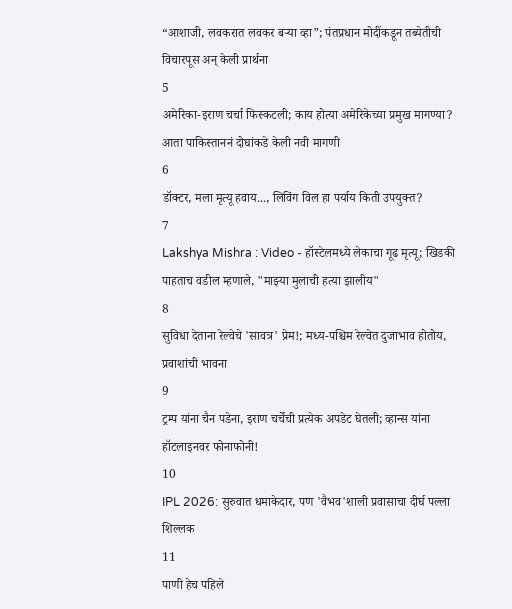“आशाजी, लवकरात लवकर बऱ्या व्हा”; पंतप्रधान मोदींकडून तब्येतीची विचारपूस अन् केली प्रार्थना
5
अमेरिका-इराण चर्चा फिस्कटली; काय होत्या अमेरिकेच्या प्रमुख मागण्या? आता पाकिस्ताननं दोघांकडे केली नवी मागणी
6
डॉक्टर, मला मृत्यू हवाय..., लिविंग विल हा पर्याय किती उपयुक्त?
7
Lakshya Mishra : Video - हॉस्टेलमध्ये लेकाचा गूढ मृत्यू; खिडकी पाहताच वडील म्हणाले, "माझ्या मुलाची हत्या झालीय"
8
सुविधा देताना रेल्वेचे 'सावत्र' प्रेम!; मध्य-पश्चिम रेल्वेत दुजाभाव होतोय, प्रवाशांची भावना
9
ट्रम्प यांना चैन पडेना, इराण चर्चेची प्रत्येक अपडेट घेतली; व्हान्स यांना हॉटलाइनवर फोनाफोनी!
10
IPL 2026: सुरुवात धमाकेदार, पण 'वैभव'शाली प्रवासाचा दीर्घ पल्ला शिल्लक
11
पाणी हेच पहिले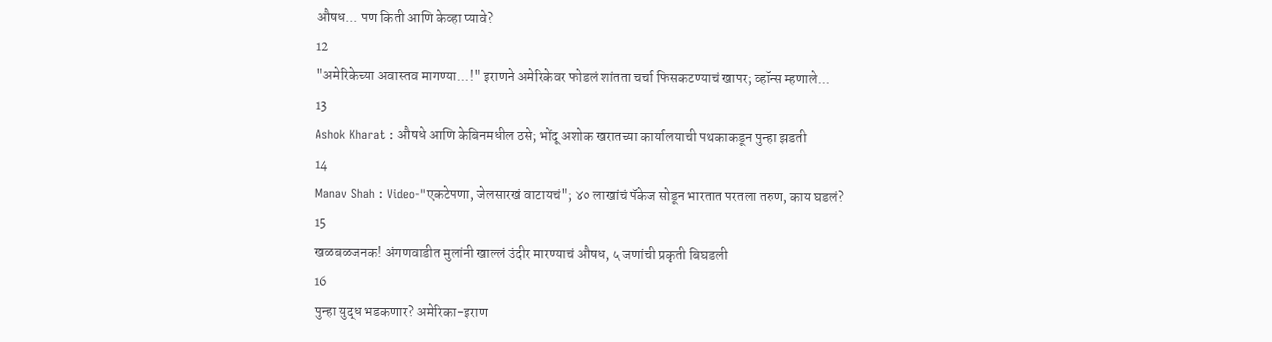औषध... पण किती आणि केव्हा प्यावे?
12
"अमेरिकेच्या अवास्तव मागण्या...!" इराणने अमेरिकेवर फोडलं शांतता चर्चा फिसकटण्याचं खापर; व्हॉन्स म्हणाले...
13
Ashok Kharat : औषधे आणि केबिनमधील ठसे; भोंदू अशोक खरातच्या कार्यालयाची पथकाकडून पुन्हा झडती
14
Manav Shah : Video-"एकटेपणा, जेलसारखं वाटायचं"; ४० लाखांचं पॅकेज सोडून भारतात परतला तरुण, काय घडलं?
15
खळबळजनक! अंगणवाडीत मुलांनी खाल्लं उंदीर मारण्याचं औषध, ५ जणांची प्रकृती बिघडली
16
पुन्हा युद्ध भडकणार? अमेरिका-इराण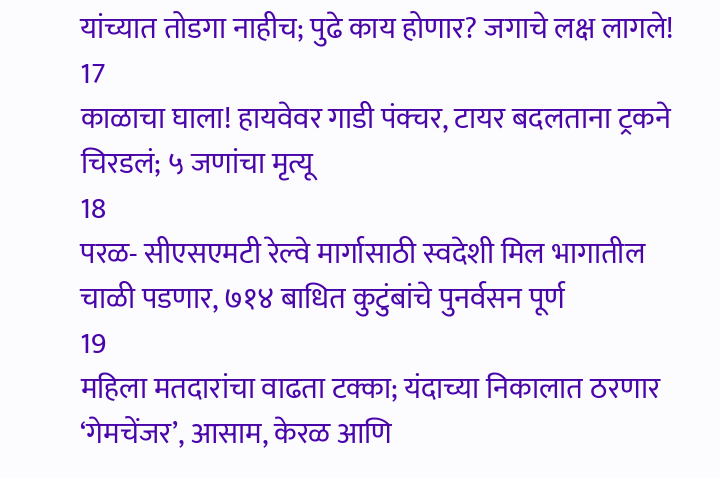यांच्यात तोडगा नाहीच; पुढे काय होणार? जगाचे लक्ष लागले!
17
काळाचा घाला! हायवेवर गाडी पंक्चर, टायर बदलताना ट्रकने चिरडलं; ५ जणांचा मृत्यू
18
परळ- सीएसएमटी रेल्वे मार्गासाठी स्वदेशी मिल भागातील चाळी पडणार, ७१४ बाधित कुटुंबांचे पुनर्वसन पूर्ण
19
महिला मतदारांचा वाढता टक्का; यंदाच्या निकालात ठरणार ‘गेमचेंजर’, आसाम, केरळ आणि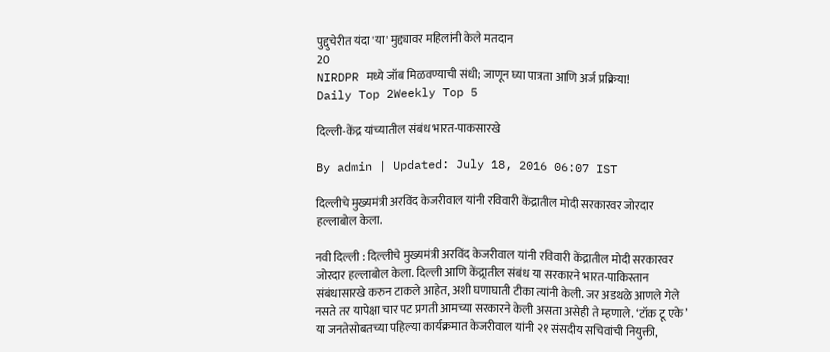पुद्दुचेरीत यंदा 'या' मुद्द्यावर महिलांनी केले मतदान
20
NIRDPR मध्ये जॉब मिळवण्याची संधी; जाणून घ्या पात्रता आणि अर्ज प्रक्रिया!
Daily Top 2Weekly Top 5

दिल्ली-केंद्र यांच्यातील संबंध भारत-पाकसारखे

By admin | Updated: July 18, 2016 06:07 IST

दिल्लीचे मुख्यमंत्री अरविंद केजरीवाल यांनी रविवारी केंद्रातील मोदी सरकारवर जोरदार हल्लाबोल केला.

नवी दिल्ली : दिल्लीचे मुख्यमंत्री अरविंद केजरीवाल यांनी रविवारी केंद्रातील मोदी सरकारवर जोरदार हल्लाबोल केला. दिल्ली आणि केंद्र्रातील संबंध या सरकारने भारत-पाकिस्तान संबंधासारखे करुन टाकले आहेत, अशी घणाघाती टीका त्यांनी केली. जर अडथळे आणले गेले नसते तर यापेक्षा चार पट प्रगती आमच्या सरकारने केली असता असेही ते म्हणाले. ‘टॉक टू एके’ या जनतेसोबतच्या पहिल्या कार्यक्रमात केजरीवाल यांनी २१ संसदीय सचिवांची नियुक्ती,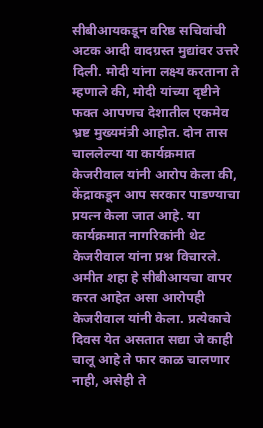सीबीआयकडून वरिष्ठ सचिवांची अटक आदी वादग्रस्त मुद्यांवर उत्तरे दिली. मोदी यांना लक्ष्य करताना ते म्हणाले की, मोदी यांच्या दृष्टीने फक्त आपणच देशातील एकमेव भ्रष्ट मुख्यमंत्री आहोत. दोन तास चाललेल्या या कार्यक्रमात केजरीवाल यांनी आरोप केला की, केंद्राकडून आप सरकार पाडण्याचा प्रयत्न केला जात आहे. या कार्यक्रमात नागरिकांनी थेट केजरीवाल यांना प्रश्न विचारले. अमीत शहा हे सीबीआयचा वापर करत आहेत असा आरोपही केजरीवाल यांनी केला. प्रत्येकाचे दिवस येत असतात सद्या जे काही चालू आहे ते फार काळ चालणार नाही, असेही ते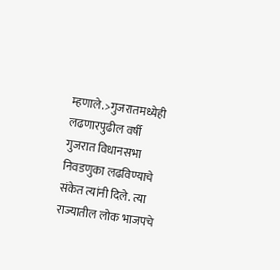म्हणाले.>गुजरातमध्येही लढणारपुढील वर्षी गुजरात विधानसभा निवडणुका लढविण्याचे संकेत त्यांनी दिले. त्या राज्यातील लोक भाजपचे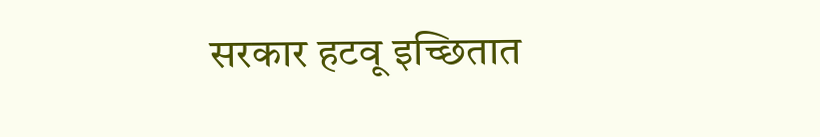सरकार हटवू इच्छितात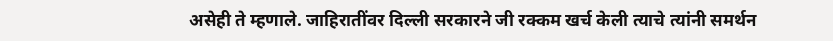असेही ते म्हणाले. जाहिरातींवर दिल्ली सरकारने जी रक्कम खर्च केली त्याचे त्यांनी समर्थन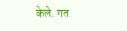केले. गत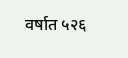वर्षात ५२६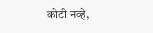कोटी नव्हे,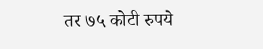तर ७५ कोटी रुपये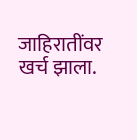जाहिरातींवर खर्च झाला.